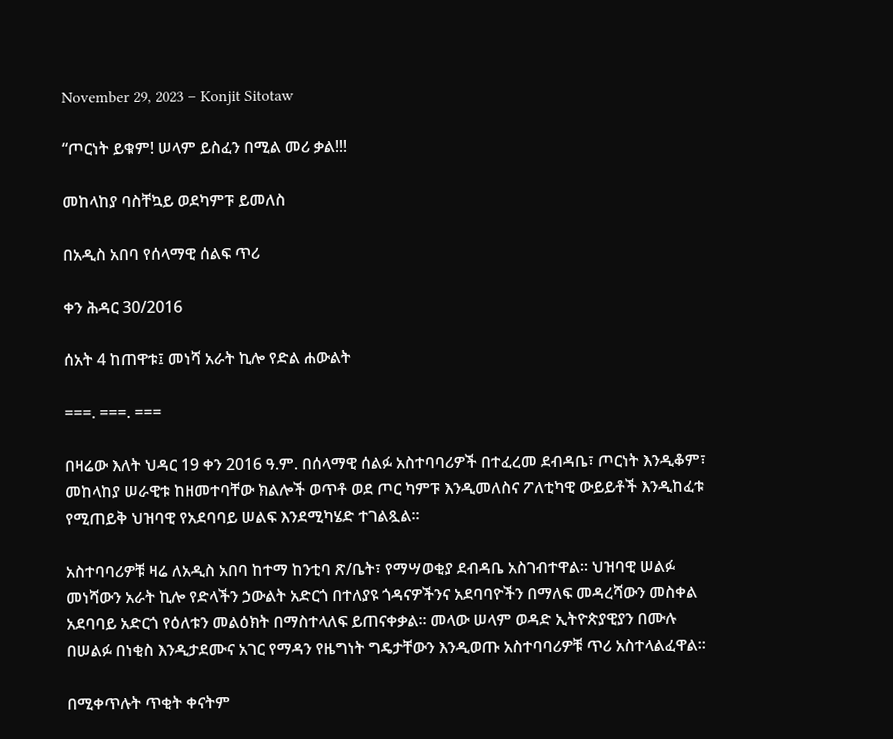November 29, 2023 – Konjit Sitotaw

“ጦርነት ይቁም! ሠላም ይስፈን በሚል መሪ ቃል!!!

መከላከያ ባስቸኳይ ወደካምፑ ይመለስ

በአዲስ አበባ የሰላማዊ ሰልፍ ጥሪ

ቀን ሕዳር 30/2016

ሰአት 4 ከጠዋቱ፤ መነሻ አራት ኪሎ የድል ሐውልት

===. ===. ===

በዛሬው እለት ህዳር 19 ቀን 2016 ዓ.ም. በሰላማዊ ሰልፉ አስተባባሪዎች በተፈረመ ደብዳቤ፣ ጦርነት እንዲቆም፣ መከላከያ ሠራዊቱ ከዘመተባቸው ክልሎች ወጥቶ ወደ ጦር ካምፑ እንዲመለስና ፖለቲካዊ ውይይቶች እንዲከፈቱ የሚጠይቅ ህዝባዊ የአደባባይ ሠልፍ እንደሚካሄድ ተገልጿል።

አስተባባሪዎቹ ዛሬ ለአዲስ አበባ ከተማ ከንቲባ ጽ/ቤት፣ የማሣወቂያ ደብዳቤ አስገብተዋል። ህዝባዊ ሠልፉ መነሻውን አራት ኪሎ የድላችን ኃውልት አድርጎ በተለያዩ ጎዳናዎችንና አደባባዮችን በማለፍ መዳረሻውን መስቀል አደባባይ አድርጎ የዕለቱን መልዕክት በማስተላለፍ ይጠናቀቃል። መላው ሠላም ወዳድ ኢትዮጵያዊያን በሙሉ በሠልፉ በነቂስ እንዲታደሙና አገር የማዳን የዜግነት ግዴታቸውን እንዲወጡ አስተባባሪዎቹ ጥሪ አስተላልፈዋል።

በሚቀጥሉት ጥቂት ቀናትም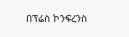በፕሬስ ኮንፍረንስ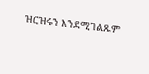ዝርዝሩን እንደሚገልጹም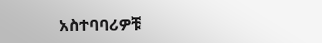አስተባባሪዎቹ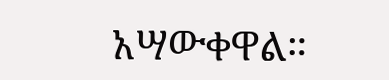አሣውቀዋል።